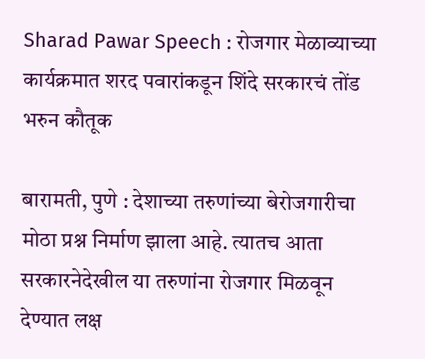Sharad Pawar Speech : रोजगार मेळाव्याच्या कार्यक्रमात शरद पवारांकडून शिंदे सरकारचं तोंड भरुन कौतूक

बारामती, पुणे : देशाच्या तरुणांच्या बेरोजगारीचा मोठा प्रश्न निर्माण झाला आहे. त्यातच आता सरकारनेदेखील या तरुणांना रोजगार मिळवून देण्यात लक्ष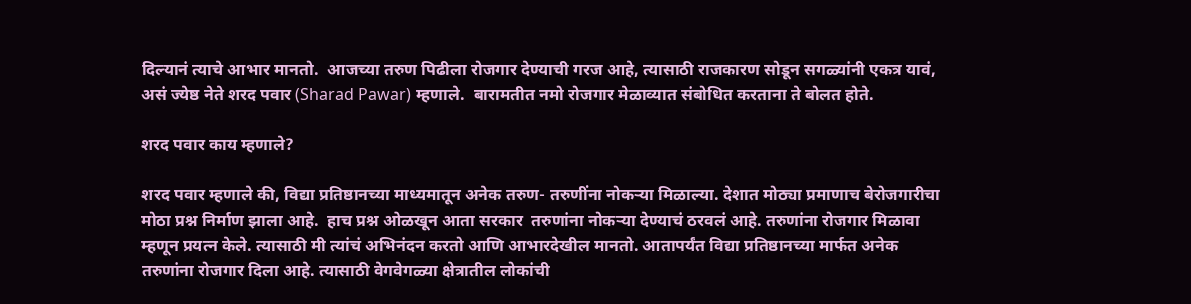दिल्यानं त्याचे आभार मानतो.  आजच्या तरुण पिढीला रोजगार देण्याची गरज आहे, त्यासाठी राजकारण सोडून सगळ्यांनी एकत्र यावं, असं ज्येष्ठ नेते शरद पवार (Sharad Pawar) म्हणाले.  बारामतीत नमो रोजगार मेळाव्यात संबोधित करताना ते बोलत होते.

शरद पवार काय म्हणाले?

शरद पवार म्हणाले की, विद्या प्रतिष्ठानच्या माध्यमातून अनेक तरुण- तरुणींना नोकऱ्या मिळाल्या. देशात मोठ्या प्रमाणाच बेरोजगारीचा मोठा प्रश्न निर्माण झाला आहे.  हाच प्रश्न ओळखून आता सरकार  तरुणांना नोकऱ्या देण्याचं ठरवलं आहे. तरुणांना रोजगार मिळावा म्हणून प्रयत्न केले. त्यासाठी मी त्यांचं अभिनंदन करतो आणि आभारदेखील मानतो. आतापर्यंत विद्या प्रतिष्ठानच्या मार्फत अनेक तरुणांना रोजगार दिला आहे. त्यासाठी वेगवेगळ्या क्षेत्रातील लोकांची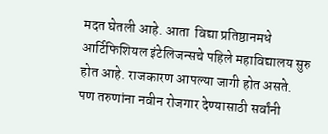मदत घेतली आहे. आता  विद्या प्रतिष्ठानमधे आर्टिफिशियल इंटेलिजन्सचे पहिले महाविद्यालय सुरु होत आहे. राजकारण आपल्या जागी होत असते. पण तरुणांना नवीन रोजगार देण्यासाठी सर्वांनी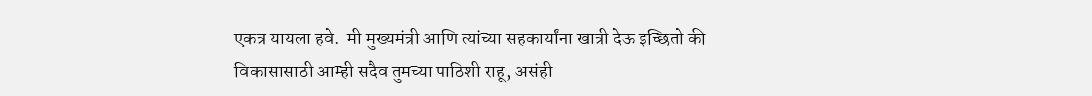एकत्र यायला हवे.  मी मुख्यमंत्री आणि त्यांच्या सहकार्यांना खात्री देऊ इच्छितो की विकासासाठी आम्ही सदैव तुमच्या पाठिशी राहू, असंही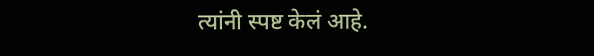त्यांनी स्पष्ट केलं आहे.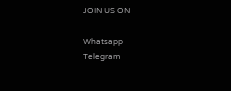JOIN US ON

Whatsapp
Telegram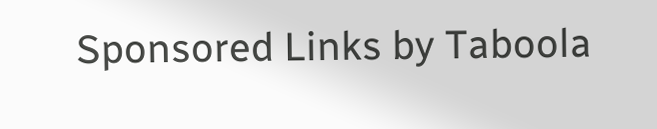Sponsored Links by Taboola